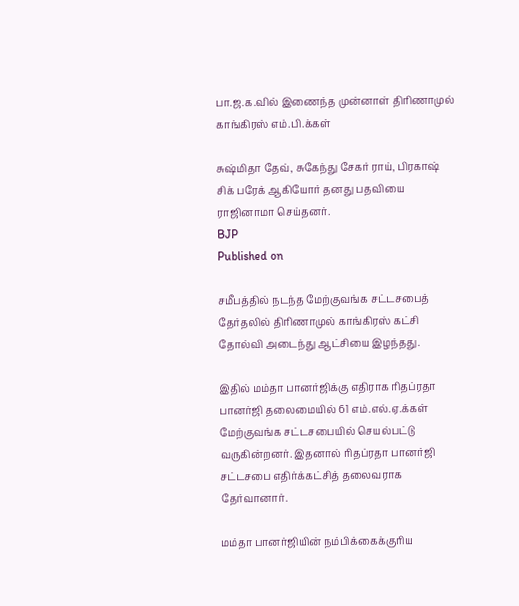பா.ஜ.க.வில் இணைந்த முன்னாள் திரிணாமுல் காங்கிரஸ் எம்.பி.க்கள்

சுஷ்மிதா தேவ், சுகேந்து சேகர் ராய், பிரகாஷ் சிக் பரேக் ஆகியோர் தனது பதவியை ராஜினாமா செய்தனர்.
BJP
Published on

சமீபத்தில் நடந்த மேற்குவங்க சட்டசபைத் தேர்தலில் திரிணாமுல் காங்கிரஸ் கட்சி தோல்வி அடைந்து ஆட்சியை இழந்தது.

இதில் மம்தா பானர்ஜிக்கு எதிராக ரிதப்ரதா பானர்ஜி தலைமையில் 61 எம்.எல்.ஏ.க்கள் மேற்குவங்க சட்டசபையில் செயல்பட்டு வருகின்றனர். இதனால் ரிதப்ரதா பானர்ஜி சட்டசபை எதிர்க்கட்சித் தலைவராக தேர்வானார்.

மம்தா பானர்ஜியின் நம்பிக்கைக்குரிய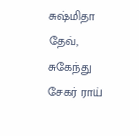சுஷ்மிதா தேவ், சுகேந்து சேகர் ராய்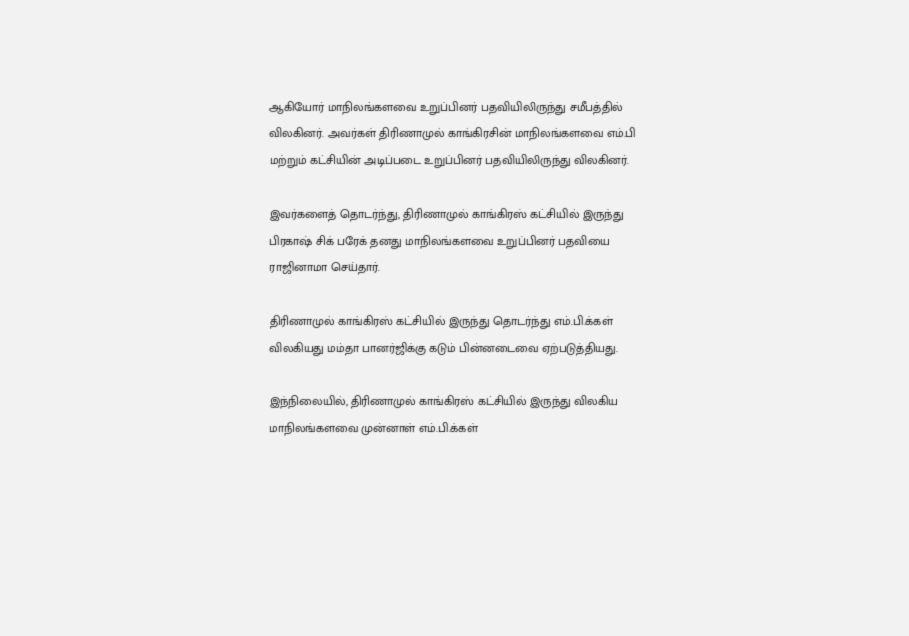ஆகியோர் மாநிலங்களவை உறுப்பினர் பதவியிலிருந்து சமீபத்தில் விலகினர். அவர்கள் திரிணாமுல் காங்கிரசின் மாநிலங்களவை எம்.பி மற்றும் கட்சியின் அடிப்படை உறுப்பினர் பதவியிலிருந்து விலகினர்.

இவர்களைத் தொடர்ந்து, திரிணாமுல் காங்கிரஸ் கட்சியில் இருந்து பிரகாஷ் சிக் பரேக் தனது மாநிலங்களவை உறுப்பினர் பதவியை ராஜினாமா செய்தார்.

திரிணாமுல் காங்கிரஸ் கட்சியில் இருந்து தொடர்ந்து எம்.பி.க்கள் விலகியது மம்தா பானர்ஜிக்கு கடும் பின்னடைவை ஏற்படுத்தியது.

இந்நிலையில், திரிணாமுல் காங்கிரஸ் கட்சியில் இருந்து விலகிய மாநிலங்களவை முன்னாள் எம்.பி.க்கள்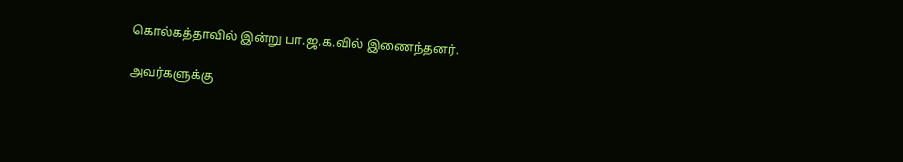கொல்கத்தாவில் இன்று பா.ஜ.க.வில் இணைந்தனர்.

அவர்களுக்கு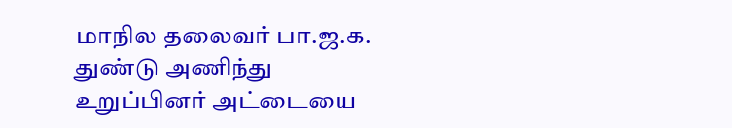மாநில தலைவர் பா.ஜ.க. துண்டு அணிந்து உறுப்பினர் அட்டையை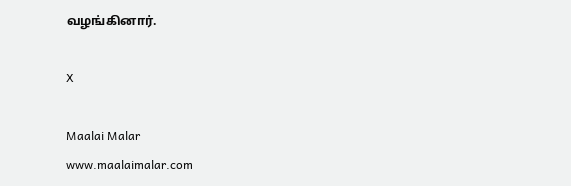வழங்கினார்.

X

Maalai Malar
www.maalaimalar.com